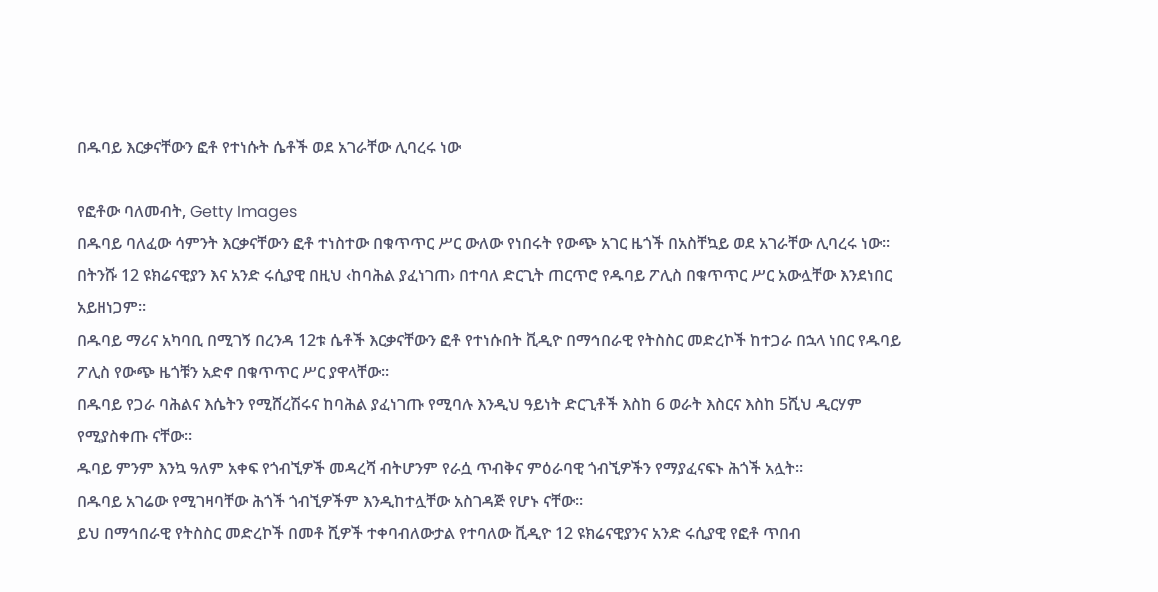በዱባይ እርቃናቸውን ፎቶ የተነሱት ሴቶች ወደ አገራቸው ሊባረሩ ነው

የፎቶው ባለመብት, Getty Images
በዱባይ ባለፈው ሳምንት እርቃናቸውን ፎቶ ተነስተው በቁጥጥር ሥር ውለው የነበሩት የውጭ አገር ዜጎች በአስቸኳይ ወደ አገራቸው ሊባረሩ ነው፡፡
በትንሹ 12 ዩክሬናዊያን እና አንድ ሩሲያዊ በዚህ ‹ከባሕል ያፈነገጠ› በተባለ ድርጊት ጠርጥሮ የዱባይ ፖሊስ በቁጥጥር ሥር አውሏቸው እንደነበር አይዘነጋም፡፡
በዱባይ ማሪና አካባቢ በሚገኝ በረንዳ 12ቱ ሴቶች እርቃናቸውን ፎቶ የተነሱበት ቪዲዮ በማኅበራዊ የትስስር መድረኮች ከተጋራ በኋላ ነበር የዱባይ ፖሊስ የውጭ ዜጎቹን አድኖ በቁጥጥር ሥር ያዋላቸው፡፡
በዱባይ የጋራ ባሕልና እሴትን የሚሸረሽሩና ከባሕል ያፈነገጡ የሚባሉ እንዲህ ዓይነት ድርጊቶች እስከ 6 ወራት እስርና እስከ 5ሺህ ዲርሃም የሚያስቀጡ ናቸው፡፡
ዱባይ ምንም እንኳ ዓለም አቀፍ የጎብኚዎች መዳረሻ ብትሆንም የራሷ ጥብቅና ምዕራባዊ ጎብኚዎችን የማያፈናፍኑ ሕጎች አሏት፡፡
በዱባይ አገሬው የሚገዛባቸው ሕጎች ጎብኚዎችም እንዲከተሏቸው አስገዳጅ የሆኑ ናቸው፡፡
ይህ በማኅበራዊ የትስስር መድረኮች በመቶ ሺዎች ተቀባብለውታል የተባለው ቪዲዮ 12 ዩክሬናዊያንና አንድ ሩሲያዊ የፎቶ ጥበብ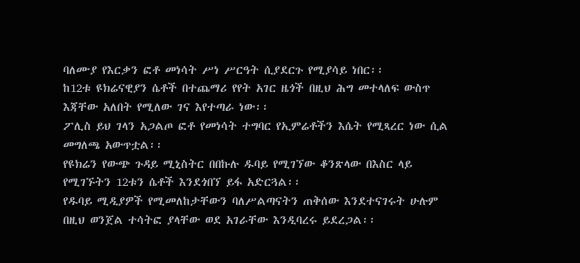ባለሙያ የእርቃን ፎቶ መነሳት ሥነ ሥርዓት ሲያደርጉ የሚያሳይ ነበር፡፡
ከ12ቱ ዩክሬናዊያን ሴቶች በተጨማሪ የየት አገር ዜጎች በዚህ ሕግ መተላለፍ ውስጥ እጃቸው አለበት የሚለው ገና እየተጣራ ነው፡፡
ፖሊስ ይህ ገላን አጋልጦ ፎቶ የመነሳት ተግባር የኢምሬቶችን እሴት የሚጻረር ነው ሲል መግለጫ አውጥቷል፡፡
የዩክሬን የውጭ ጉዳይ ሚኒስትር በበኩሉ ዱባይ የሚገኘው ቆንጽላው በእስር ላይ የሚገኙትን 12ቱን ሴቶች እንደጎበኘ ይፋ አድርጓል፡፡
የዱባይ ሚዲያዎች የሚመለከታቸውን ባለሥልጣናትን ጠቅሰው እንደተናገሩት ሁሉም በዚህ ወንጀል ተሳትፎ ያላቸው ወደ አገራቸው እንዲባረሩ ይደረጋል፡፡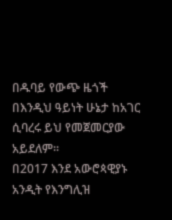በዱባይ የውጭ ዜጎች በእንዲህ ዓይነት ሁኔታ ከአገር ሲባረሩ ይህ የመጀመርያው አይደለም፡፡
በ2017 እንደ አውሮጳዊያኑ አንዲት የእንግሊዝ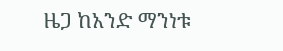ዜጋ ከአንድ ማንነቱ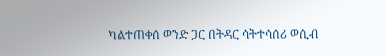ካልተጠቀሰ ወንድ ጋር በትዳር ሳትተሳሰሪ ወሲብ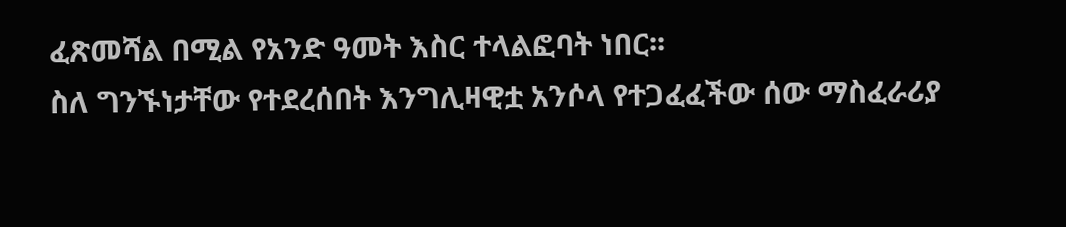ፈጽመሻል በሚል የአንድ ዓመት እስር ተላልፎባት ነበር፡፡
ስለ ግንኙነታቸው የተደረሰበት እንግሊዛዊቷ አንሶላ የተጋፈፈችው ሰው ማስፈራሪያ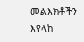መልእክቶችን እየላከ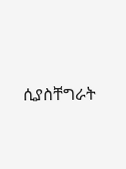ሲያስቸግራት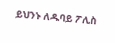ይህንኑ ለዱባይ ፖሊስ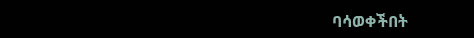ባሳወቀችበት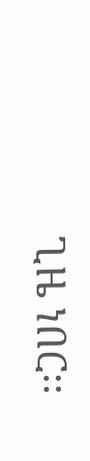ጊዜ ነበር፡፡